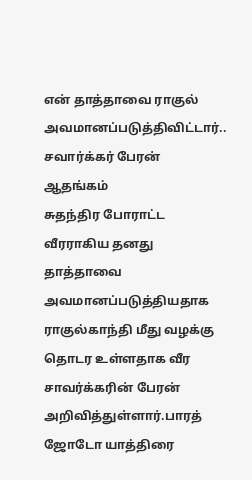என் தாத்தாவை ராகுல் அவமானப்படுத்திவிட்டார்.. சவார்க்கர் பேரன் ஆதங்கம்
சுதந்திர போராட்ட வீரராகிய தனது தாத்தாவை அவமானப்படுத்தியதாக ராகுல்காந்தி மீது வழக்கு தொடர உள்ளதாக வீர சாவர்க்கரின் பேரன் அறிவித்துள்ளார்.பாரத் ஜோடோ யாத்திரை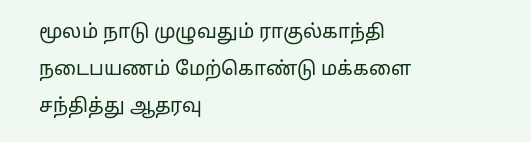மூலம் நாடு முழுவதும் ராகுல்காந்தி நடைபயணம் மேற்கொண்டு மக்களை சந்தித்து ஆதரவு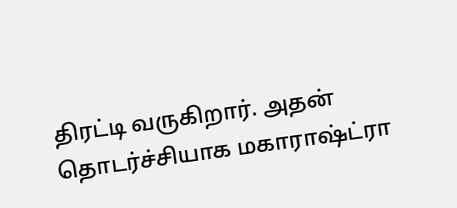திரட்டி வருகிறார். அதன் தொடர்ச்சியாக மகாராஷ்ட்ரா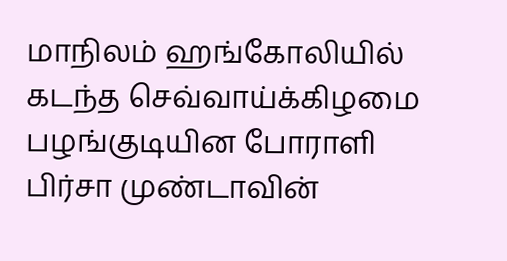மாநிலம் ஹங்கோலியில் கடந்த செவ்வாய்க்கிழமை பழங்குடியின போராளி பிர்சா முண்டாவின்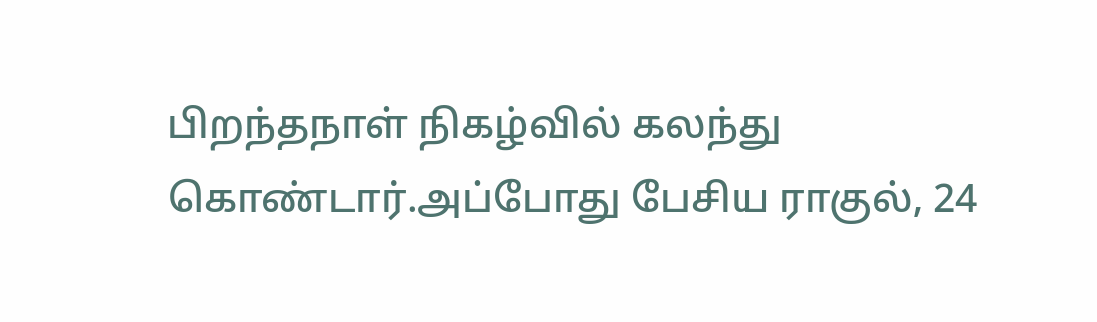பிறந்தநாள் நிகழ்வில் கலந்து கொண்டார்.அப்போது பேசிய ராகுல், 24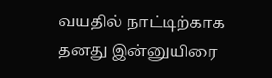வயதில் நாட்டிற்காக தனது இன்னுயிரை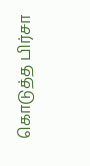கொடுத்த பிர்சா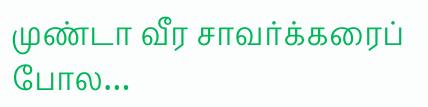முண்டா வீர சாவர்க்கரைப் போல…